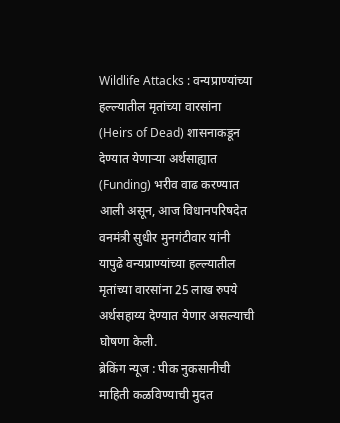Wildlife Attacks : वन्यप्राण्यांच्या हल्ल्यातील मृतांच्या वारसांना (Heirs of Dead) शासनाकडून देण्यात येणाऱ्या अर्थसाह्यात (Funding) भरीव वाढ करण्यात आली असून, आज विधानपरिषदेत वनमंत्री सुधीर मुनगंटीवार यांनी यापुढे वन्यप्राण्यांच्या हल्ल्यातील मृतांच्या वारसांना 25 लाख रुपये अर्थसहाय्य देण्यात येणार असल्याची घोषणा केली.
ब्रेकिंग न्यूज : पीक नुकसानीची माहिती कळविण्याची मुदत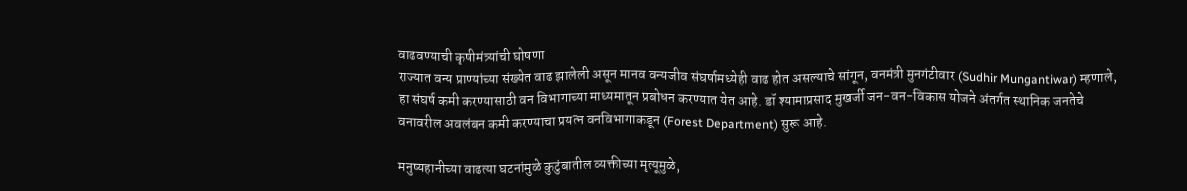वाढवण्याची कृषीमंत्र्यांची घोषणा
राज्यात वन्य प्राण्यांच्या संख्येत वाढ झालेली असून मानव वन्यजीव संघर्षामध्येही वाढ होत असल्याचे सांगून, वनमंत्री मुनगंटीवार (Sudhir Mungantiwar) म्हणाले, हा संघर्ष कमी करण्यासाठी वन विभागाच्या माध्यमातून प्रबोधन करण्यात येत आहे. डॉ श्यामाप्रसाद मुखर्जी जन-वन-विकास योजने अंतर्गत स्थानिक जनतेचे वनावरील अवलंबन कमी करण्याचा प्रयत्न वनविभागाकडून (Forest Department) सुरू आहे.

मनुष्यहानीच्या वाढत्या घटनांमुळे कुटुंबातील व्यक्तीच्या मृत्यूमुळे,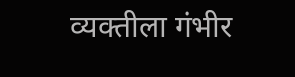व्यक्तीला गंभीर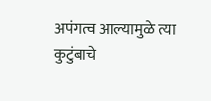अपंगत्व आल्यामुळे त्या कुटुंबाचे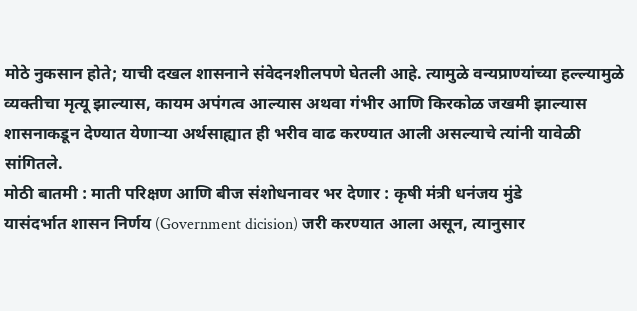मोठे नुकसान होते; याची दखल शासनाने संवेदनशीलपणे घेतली आहे. त्यामुळे वन्यप्राण्यांच्या हल्ल्यामुळे व्यक्तीचा मृत्यू झाल्यास, कायम अपंगत्व आल्यास अथवा गंभीर आणि किरकोळ जखमी झाल्यास शासनाकडून देण्यात येणाऱ्या अर्थसाह्यात ही भरीव वाढ करण्यात आली असल्याचे त्यांनी यावेळी सांगितले.
मोठी बातमी : माती परिक्षण आणि बीज संशोधनावर भर देणार : कृषी मंत्री धनंजय मुंडे
यासंदर्भात शासन निर्णय (Government dicision) जरी करण्यात आला असून, त्यानुसार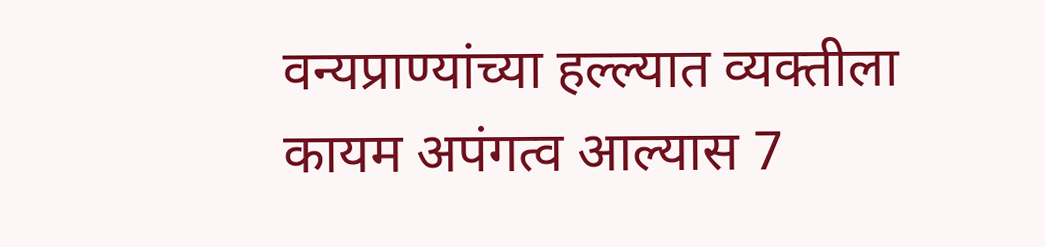वन्यप्राण्यांच्या हल्ल्यात व्यक्तीला कायम अपंगत्व आल्यास 7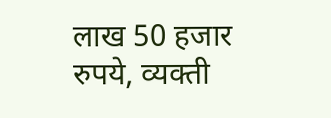लाख 50 हजार रुपये, व्यक्ती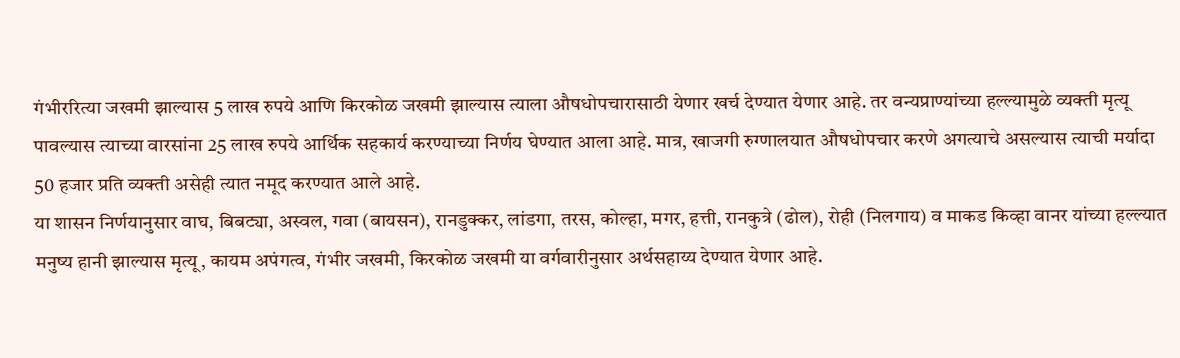गंभीररित्या जखमी झाल्यास 5 लाख रुपये आणि किरकोळ जखमी झाल्यास त्याला औषधोपचारासाठी येणार खर्च देण्यात येणार आहे. तर वन्यप्राण्यांच्या हल्ल्यामुळे व्यक्ती मृत्यू पावल्यास त्याच्या वारसांना 25 लाख रुपये आर्थिक सहकार्य करण्याच्या निर्णय घेण्यात आला आहे. मात्र, खाजगी रुग्णालयात औषधोपचार करणे अगत्याचे असल्यास त्याची मर्यादा 50 हजार प्रति व्यक्ती असेही त्यात नमूद करण्यात आले आहे.
या शासन निर्णयानुसार वाघ, बिबट्या, अस्वल, गवा (बायसन), रानडुक्कर, लांडगा, तरस, कोल्हा, मगर, हत्ती, रानकुत्रे (ढोल), रोही (निलगाय) व माकड किव्हा वानर यांच्या हल्ल्यात मनुष्य हानी झाल्यास मृत्यू, कायम अपंगत्व, गंभीर जखमी, किरकोळ जखमी या वर्गवारीनुसार अर्थसहाय्य देण्यात येणार आहे.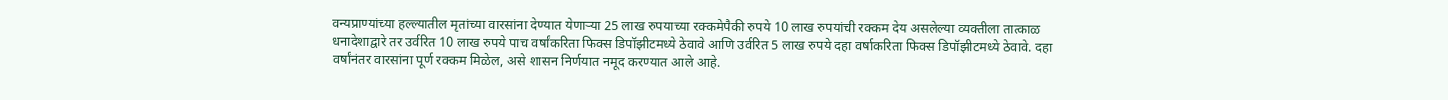वन्यप्राण्यांच्या हल्ल्यातील मृतांच्या वारसांना देण्यात येणाऱ्या 25 लाख रुपयाच्या रक्कमेपैकी रुपये 10 लाख रुपयांची रक्कम देय असलेल्या व्यक्तीला तात्काळ धनादेशाद्वारे तर उर्वरित 10 लाख रुपये पाच वर्षांकरिता फिक्स डिपॉझीटमध्ये ठेवावे आणि उर्वरित 5 लाख रुपये दहा वर्षाकरिता फिक्स डिपॉझीटमध्ये ठेवावे. दहा वर्षांनंतर वारसांना पूर्ण रक्कम मिळेल, असे शासन निर्णयात नमूद करण्यात आले आहे.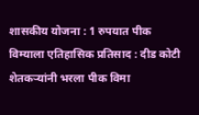शासकीय योजना : 1 रुपयात पीक विम्याला एतिहासिक प्रतिसाद : दीड कोटी शेतकऱ्यांनी भरला पीक विमा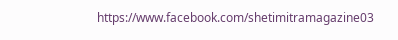https://www.facebook.com/shetimitramagazine03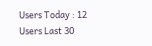Users Today : 12
Users Last 30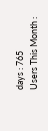days : 765
Users This Month :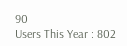90
Users This Year : 802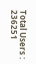Total Users : 236251